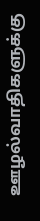ஊழல்வாதிகளுக்கு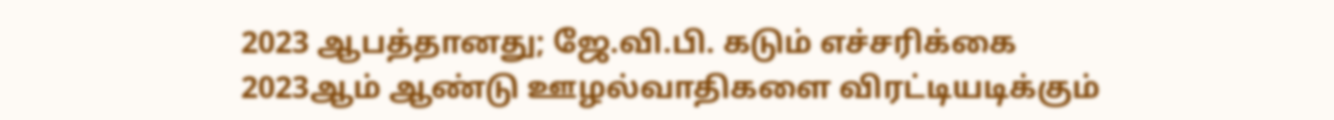2023 ஆபத்தானது; ஜே.வி.பி. கடும் எச்சரிக்கை
2023ஆம் ஆண்டு ஊழல்வாதிகளை விரட்டியடிக்கும்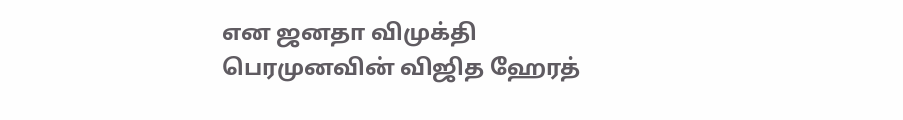என ஜனதா விமுக்தி பெரமுனவின் விஜித ஹேரத்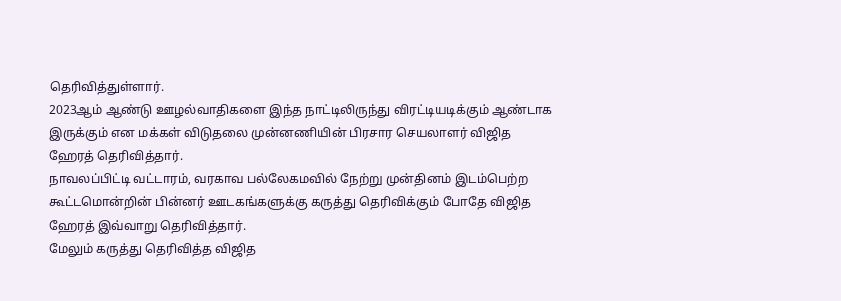தெரிவித்துள்ளார்.
2023ஆம் ஆண்டு ஊழல்வாதிகளை இந்த நாட்டிலிருந்து விரட்டியடிக்கும் ஆண்டாக இருக்கும் என மக்கள் விடுதலை முன்னணியின் பிரசார செயலாளர் விஜித ஹேரத் தெரிவித்தார்.
நாவலப்பிட்டி வட்டாரம், வரகாவ பல்லேகமவில் நேற்று முன்தினம் இடம்பெற்ற கூட்டமொன்றின் பின்னர் ஊடகங்களுக்கு கருத்து தெரிவிக்கும் போதே விஜித ஹேரத் இவ்வாறு தெரிவித்தார்.
மேலும் கருத்து தெரிவித்த விஜித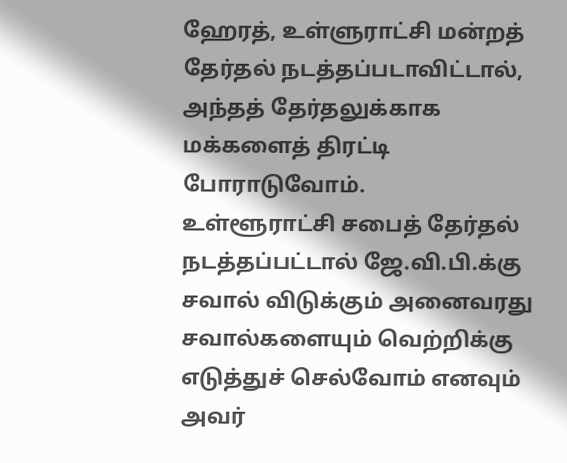ஹேரத், உள்ளுராட்சி மன்றத் தேர்தல் நடத்தப்படாவிட்டால், அந்தத் தேர்தலுக்காக மக்களைத் திரட்டி போராடுவோம்.
உள்ளூராட்சி சபைத் தேர்தல் நடத்தப்பட்டால் ஜே.வி.பி.க்கு சவால் விடுக்கும் அனைவரது சவால்களையும் வெற்றிக்கு எடுத்துச் செல்வோம் எனவும் அவர்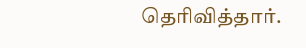தெரிவித்தார்.